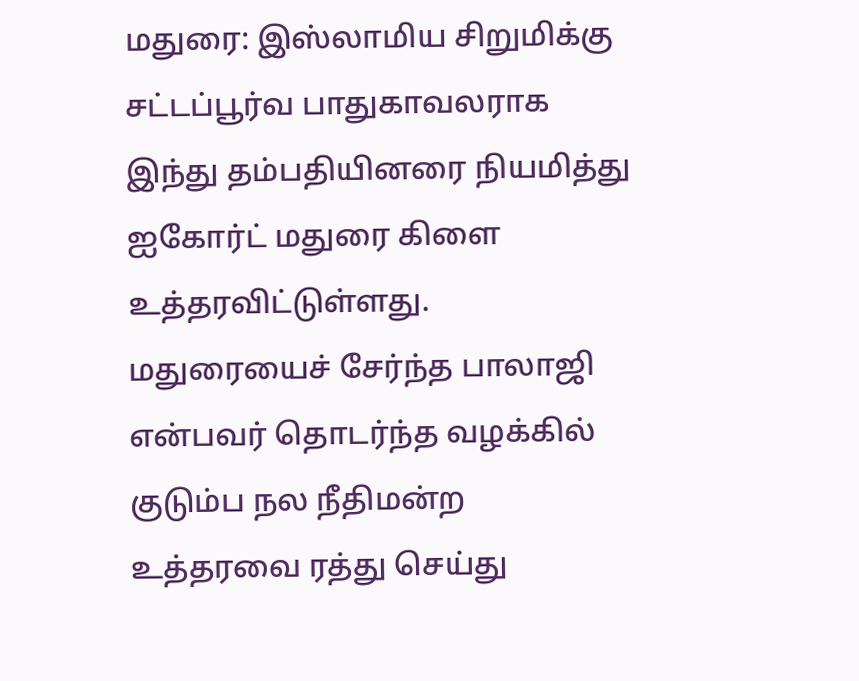மதுரை: இஸ்லாமிய சிறுமிக்கு சட்டப்பூர்வ பாதுகாவலராக இந்து தம்பதியினரை நியமித்து ஐகோர்ட் மதுரை கிளை உத்தரவிட்டுள்ளது. மதுரையைச் சேர்ந்த பாலாஜி என்பவர் தொடர்ந்த வழக்கில் குடும்ப நல நீதிமன்ற உத்தரவை ரத்து செய்து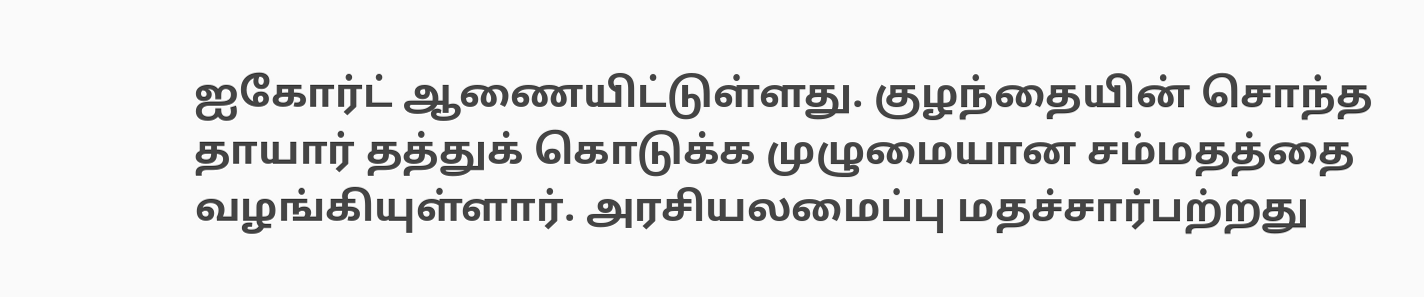ஐகோர்ட் ஆணையிட்டுள்ளது. குழந்தையின் சொந்த தாயார் தத்துக் கொடுக்க முழுமையான சம்மதத்தை வழங்கியுள்ளார். அரசியலமைப்பு மதச்சார்பற்றது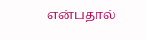என்பதால்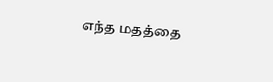எந்த மதத்தை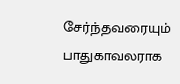சேர்ந்தவரையும் பாதுகாவலராக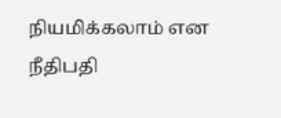நியமிக்கலாம் என நீதிபதி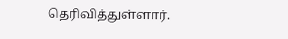தெரிவித்துள்ளார்.